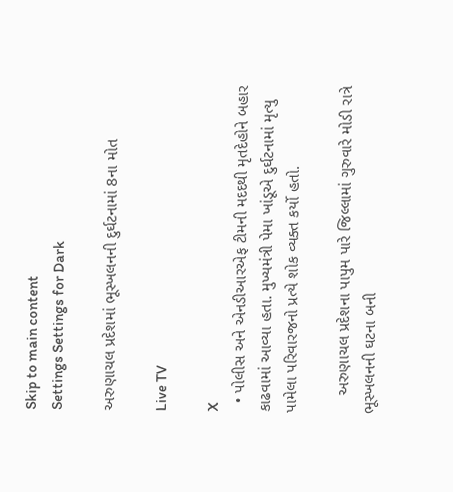Skip to main content
Settings Settings for Dark

અરુણાચલ પ્રદેશમાં ભૂસ્ખલનની દુર્ઘટનામાં 8ના મોત

Live TV

X
  • પોલીસ અને એનડીઆરએફ ટીમની મદદથી મૃતદેહોને બહાર કાઢવામાં આવ્યા હતા. મુખ્યમંત્રી પેમા ખાંડૂએ દુર્ઘટનામાં મૃત્યુ પામેલા પરિવારજનો પ્રત્યે શોક વ્યક્ત કર્યો હતો.

    અરુણાચલ પ્રદેશના પાપુમ પારે જિલ્લામાં ગુરુવારે મોડી રાત્રે ભૂસ્ખલનની ઘટના બની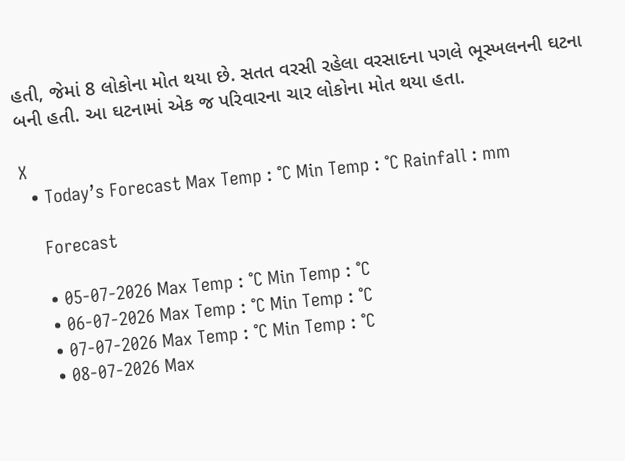હતી, જેમાં 8 લોકોના મોત થયા છે. સતત વરસી રહેલા વરસાદના પગલે ભૂસ્ખલનની ઘટના બની હતી. આ ઘટનામાં એક જ પરિવારના ચાર લોકોના મોત થયા હતા.

X
  • Today’s Forecast Max Temp : °C Min Temp : °C Rainfall : mm

    Forecast

    • 05-07-2026 Max Temp : °C Min Temp : °C
    • 06-07-2026 Max Temp : °C Min Temp : °C
    • 07-07-2026 Max Temp : °C Min Temp : °C
    • 08-07-2026 Max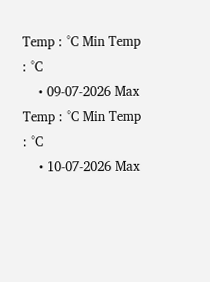Temp : °C Min Temp : °C
    • 09-07-2026 Max Temp : °C Min Temp : °C
    • 10-07-2026 Max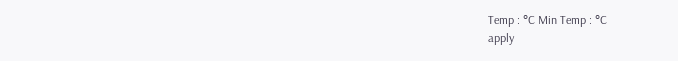Temp : °C Min Temp : °C
apply